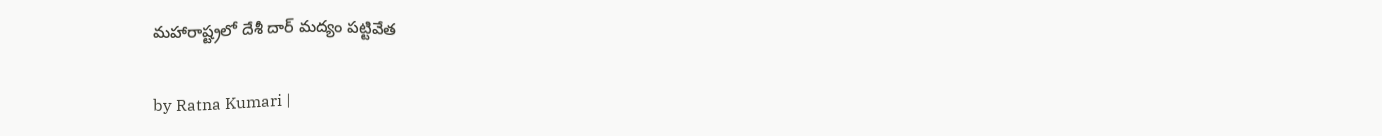మ‌హారాష్ట్ర‌లో దేశీ దార్ మ‌ద్యం ప‌ట్టివేత

by Ratna Kumari |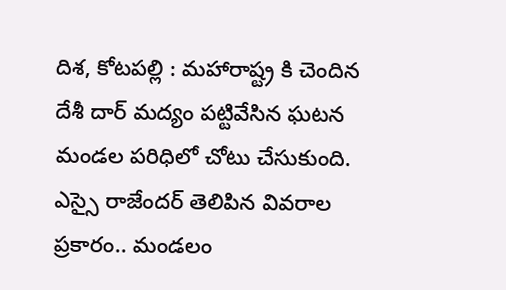దిశ, కోటపల్లి : మ‌హారాష్ట్ర కి చెందిన దేశీ దార్ మ‌ద్యం ప‌ట్టివేసిన ఘ‌ట‌న మండ‌ల ప‌రిధిలో చోటు చేసుకుంది. ఎస్సై రాజేంద‌ర్ తెలిపిన వివ‌రాల ప్ర‌కారం.. మండలం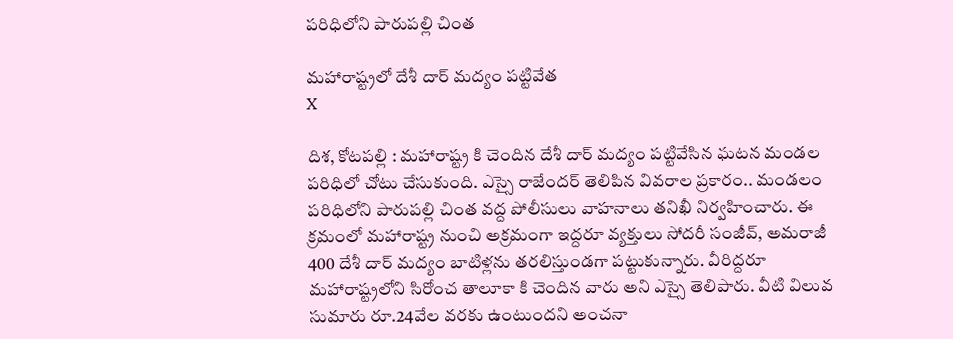ప‌రిధిలోని పారుపల్లి చింత

మ‌హారాష్ట్ర‌లో దేశీ దార్ మ‌ద్యం ప‌ట్టివేత
X

దిశ, కోటపల్లి : మ‌హారాష్ట్ర కి చెందిన దేశీ దార్ మ‌ద్యం ప‌ట్టివేసిన ఘ‌ట‌న మండ‌ల ప‌రిధిలో చోటు చేసుకుంది. ఎస్సై రాజేంద‌ర్ తెలిపిన వివ‌రాల ప్ర‌కారం.. మండలం ప‌రిధిలోని పారుపల్లి చింత వద్ద పోలీసులు వాహనాలు త‌నిఖీ నిర్వ‌హించారు. ఈ క్ర‌మంలో మ‌హారాష్ట్ర నుంచి అక్ర‌మంగా ఇద్ద‌రూ వ్య‌క్తులు సోద‌రీ సంజీవ్, అమ‌రాజీ 400 దేశీ దార్ మ‌ద్యం బాటిళ్ల‌ను త‌ర‌లిస్తుండ‌గా ప‌ట్టుకున్నారు. వీరిద్ద‌రూ మ‌హారాష్ట్రలోని సిరోంచ తాలూకా కి చెందిన వారు అని ఎస్సై తెలిపారు. వీటి విలువ సుమారు రూ.24వేల వ‌ర‌కు ఉంటుంద‌ని అంచ‌నా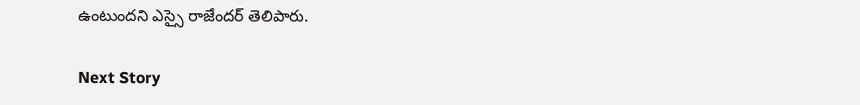ఉంటుంద‌ని ఎస్సై రాజేంద‌ర్ తెలిపారు.

Next Story